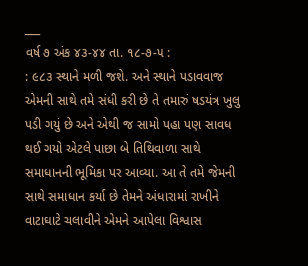___
વર્ષ ૭ અંક ૪૩-૪૪ તા. ૧૮-૭-૫ :
: ૯૮૩ સ્થાને મળી જશે. અને સ્થાને પડાવવાજ એમની સાથે તમે સંધી કરી છે તે તમારું ષડયંત્ર ખુલુ પડી ગયું છે અને એથી જ સામો પહા પણ સાવધ થઈ ગયો એટલે પાછા બે તિથિવાળા સાથે સમાધાનની ભૂમિકા પર આવ્યા. આ તે તમે જેમની સાથે સમાધાન કર્યા છે તેમને અંધારામાં રાખીને વાટાઘાટે ચલાવીને એમને આપેલા વિશ્વાસ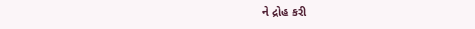ને દ્રોહ કરી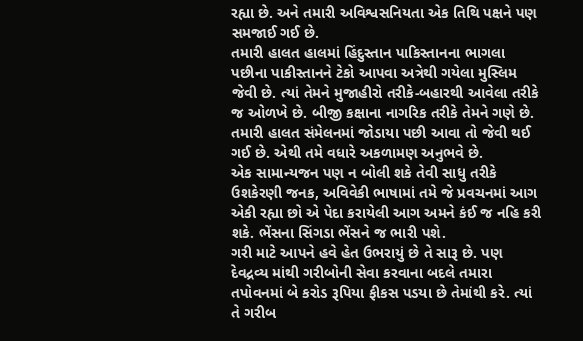રહ્યા છે. અને તમારી અવિશ્વસનિયતા એક તિથિ પક્ષને પણ સમજાઈ ગઈ છે.
તમારી હાલત હાલમાં હિંદુસ્તાન પાકિસ્તાનના ભાગલા પછીના પાકીસ્તાનને ટેકો આપવા અત્રેથી ગયેલા મુસ્લિમ જેવી છે. ત્યાં તેમને મુજાહીરો તરીકે-બહારથી આવેલા તરીકે જ ઓળખે છે. બીજી કક્ષાના નાગરિક તરીકે તેમને ગણે છે. તમારી હાલત સંમેલનમાં જોડાયા પછી આવા તો જેવી થઈ ગઈ છે. એથી તમે વધારે અકળામણ અનુભવે છે.
એક સામાન્યજન પણ ન બોલી શકે તેવી સાધુ તરીકે ઉશકેરણી જનક, અવિવેકી ભાષામાં તમે જે પ્રવચનમાં આગ એકી રહ્યા છો એ પેદા કરાયેલી આગ અમને કંઈ જ નહિ કરી શકે. ભેંસના સિંગડા ભેંસને જ ભારી પશે.
ગરી માટે આપને હવે હેત ઉભરાયું છે તે સારૂ છે. પણ દેવદ્રવ્ય માંથી ગરીબોની સેવા કરવાના બદલે તમારા તપોવનમાં બે કરોડ રૂપિયા ફીકસ પડયા છે તેમાંથી કરે. ત્યાં તે ગરીબ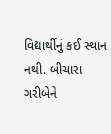વિદ્યાર્થીનું કઈ સ્થાન નથી. બીચારા ગરીબેને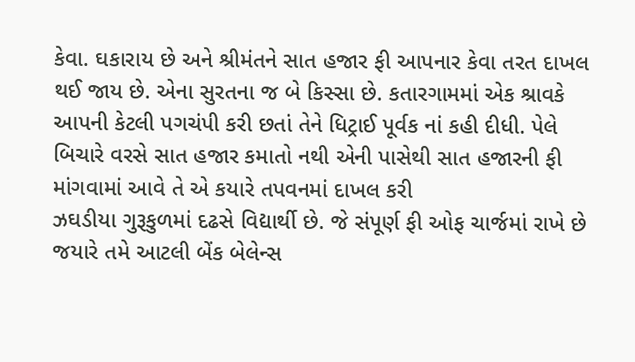કેવા. ઘકારાય છે અને શ્રીમંતને સાત હજાર ફી આપનાર કેવા તરત દાખલ થઈ જાય છે. એના સુરતના જ બે કિસ્સા છે. કતારગામમાં એક શ્રાવકે આપની કેટલી પગચંપી કરી છતાં તેને ધિટ્રાઈ પૂર્વક નાં કહી દીધી. પેલે બિચારે વરસે સાત હજાર કમાતો નથી એની પાસેથી સાત હજારની ફી માંગવામાં આવે તે એ કયારે તપવનમાં દાખલ કરી
ઝઘડીયા ગુરૂકુળમાં દઢસે વિદ્યાર્થી છે. જે સંપૂર્ણ ફી ઓફ ચાર્જમાં રાખે છે જયારે તમે આટલી બેંક બેલેન્સ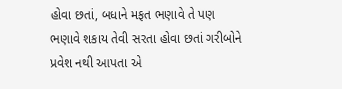હોવા છતાં, બધાને મફત ભણાવે તે પણ ભણાવે શકાય તેવી સરતા હોવા છતાં ગરીબોને પ્રવેશ નથી આપતા એ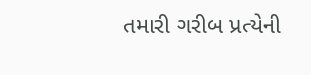તમારી ગરીબ પ્રત્યેની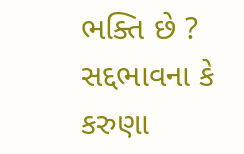ભક્તિ છે ? સદ્દભાવના કે કરુણા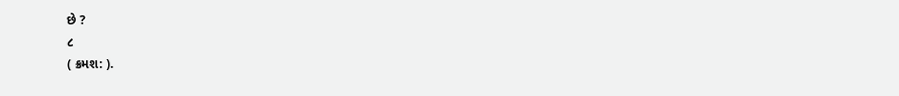છે ?
૮
( ક્રમશ: ).